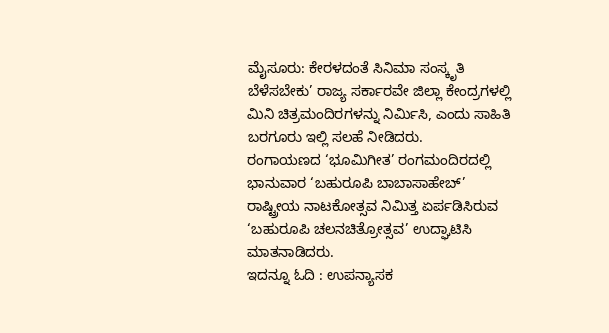ಮೈಸೂರು: ಕೇರಳದಂತೆ ಸಿನಿಮಾ ಸಂಸ್ಕೃತಿ ಬೆಳೆಸಬೇಕು’ ರಾಜ್ಯ ಸರ್ಕಾರವೇ ಜಿಲ್ಲಾ ಕೇಂದ್ರಗಳಲ್ಲಿ ಮಿನಿ ಚಿತ್ರಮಂದಿರಗಳನ್ನು ನಿರ್ಮಿಸಿ, ಎಂದು ಸಾಹಿತಿ ಬರಗೂರು ಇಲ್ಲಿ ಸಲಹೆ ನೀಡಿದರು.
ರಂಗಾಯಣದ ‘ಭೂಮಿಗೀತ’ ರಂಗಮಂದಿರದಲ್ಲಿ ಭಾನುವಾರ ‘ಬಹುರೂಪಿ ಬಾಬಾಸಾಹೇಬ್’ ರಾಷ್ಟ್ರೀಯ ನಾಟಕೋತ್ಸವ ನಿಮಿತ್ತ ಏರ್ಪಡಿಸಿರುವ ‘ಬಹುರೂಪಿ ಚಲನಚಿತ್ರೋತ್ಸವ’ ಉದ್ಘಾಟಿಸಿ ಮಾತನಾಡಿದರು.
ಇದನ್ನೂ ಓದಿ : ಉಪನ್ಯಾಸಕ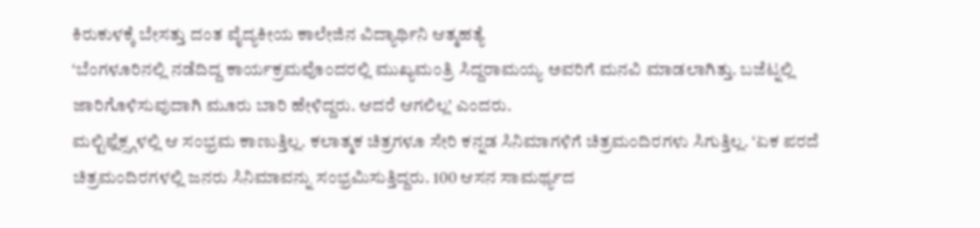ಕಿರುಕುಳಕ್ಕೆ ಬೇಸತ್ತು ದಂತ ವೈದ್ಯಕೀಯ ಕಾಲೇಜಿನ ವಿದ್ಯಾರ್ಥಿನಿ ಆತ್ಮಹತ್ಯೆ
‘ಬೆಂಗಳೂರಿನಲ್ಲಿ ನಡೆದಿದ್ದ ಕಾರ್ಯಕ್ರಮವೊಂದರಲ್ಲಿ ಮುಖ್ಯಮಂತ್ರಿ ಸಿದ್ದರಾಮಯ್ಯ ಅವರಿಗೆ ಮನವಿ ಮಾಡಲಾಗಿತ್ತು. ಬಜೆಟ್ನಲ್ಲಿ ಜಾರಿಗೊಳಿಸುವುದಾಗಿ ಮೂರು ಬಾರಿ ಹೇಳಿದ್ದರು. ಆದರೆ ಆಗಲಿಲ್ಲ’ ಎಂದರು.
ಮಲ್ಟಿಫ್ಲೆಕ್ಸ್ಗಳಲ್ಲಿ ಆ ಸಂಭ್ರಮ ಕಾಣುತ್ತಿಲ್ಲ. ಕಲಾತ್ಮಕ ಚಿತ್ರಗಳೂ ಸೇರಿ ಕನ್ನಡ ಸಿನಿಮಾಗಳಿಗೆ ಚಿತ್ರಮಂದಿರಗಳು ಸಿಗುತ್ತಿಲ್ಲ. ‘ಏಕ ಪರದೆ ಚಿತ್ರಮಂದಿರಗಳಲ್ಲಿ ಜನರು ಸಿನಿಮಾವನ್ನು ಸಂಭ್ರಮಿಸುತ್ತಿದ್ದರು. 100 ಆಸನ ಸಾಮರ್ಥ್ಯದ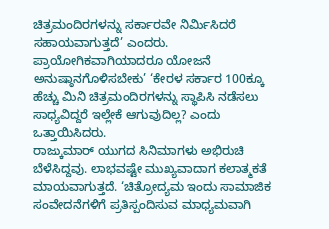ಚಿತ್ರಮಂದಿರಗಳನ್ನು ಸರ್ಕಾರವೇ ನಿರ್ಮಿಸಿದರೆ ಸಹಾಯವಾಗುತ್ತದೆ’ ಎಂದರು.
ಪ್ರಾಯೋಗಿಕವಾಗಿಯಾದರೂ ಯೋಜನೆ ಅನುಷ್ಠಾನಗೊಳಿಸಬೇಕು’ ‘ಕೇರಳ ಸರ್ಕಾರ 100ಕ್ಕೂ ಹೆಚ್ಚು ಮಿನಿ ಚಿತ್ರಮಂದಿರಗಳನ್ನು ಸ್ಥಾಪಿಸಿ ನಡೆಸಲು ಸಾಧ್ಯವಿದ್ದರೆ ಇಲ್ಲೇಕೆ ಆಗುವುದಿಲ್ಲ? ಎಂದು ಒತ್ತಾಯಿಸಿದರು.
ರಾಜ್ಕುಮಾರ್ ಯುಗದ ಸಿನಿಮಾಗಳು ಅಭಿರುಚಿ ಬೆಳೆಸಿದ್ದವು. ಲಾಭವಷ್ಟೇ ಮುಖ್ಯವಾದಾಗ ಕಲಾತ್ಮಕತೆ ಮಾಯವಾಗುತ್ತದೆ. ‘ಚಿತ್ರೋದ್ಯಮ ಇಂದು ಸಾಮಾಜಿಕ ಸಂವೇದನೆಗಳಿಗೆ ಪ್ರತಿಸ್ಪಂದಿಸುವ ಮಾಧ್ಯಮವಾಗಿ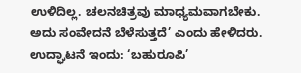ಉಳಿದಿಲ್ಲ. ಚಲನಚಿತ್ರವು ಮಾಧ್ಯಮವಾಗಬೇಕು. ಅದು ಸಂವೇದನೆ ಬೆಳೆಸುತ್ತದೆ’ ಎಂದು ಹೇಳಿದರು.
ಉದ್ಘಾಟನೆ ಇಂದು: ‘ಬಹುರೂಪಿ’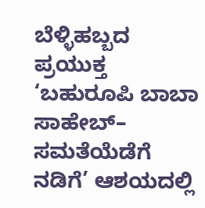ಬೆಳ್ಳಿಹಬ್ಬದ ಪ್ರಯುಕ್ತ ‘ಬಹುರೂಪಿ ಬಾಬಾ ಸಾಹೇಬ್– ಸಮತೆಯೆಡೆಗೆ ನಡಿಗೆ’ ಆಶಯದಲ್ಲಿ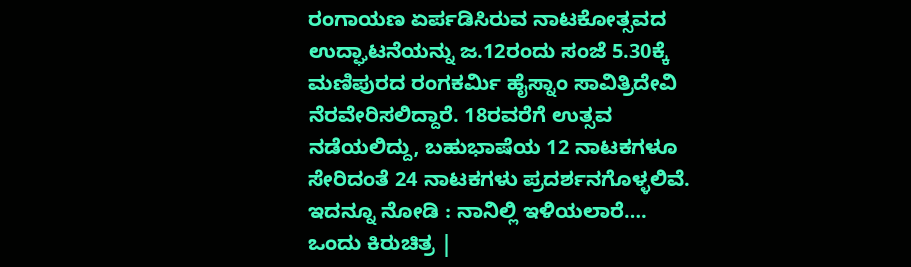ರಂಗಾಯಣ ಏರ್ಪಡಿಸಿರುವ ನಾಟಕೋತ್ಸವದ ಉದ್ಘಾಟನೆಯನ್ನು ಜ.12ರಂದು ಸಂಜೆ 5.30ಕ್ಕೆ ಮಣಿಪುರದ ರಂಗಕರ್ಮಿ ಹೈಸ್ನಾಂ ಸಾವಿತ್ರಿದೇವಿ ನೆರವೇರಿಸಲಿದ್ದಾರೆ. 18ರವರೆಗೆ ಉತ್ಸವ ನಡೆಯಲಿದ್ದು, ಬಹುಭಾಷೆಯ 12 ನಾಟಕಗಳೂ ಸೇರಿದಂತೆ 24 ನಾಟಕಗಳು ಪ್ರದರ್ಶನಗೊಳ್ಳಲಿವೆ.
ಇದನ್ನೂ ನೋಡಿ : ನಾನಿಲ್ಲಿ ಇಳಿಯಲಾರೆ…. ಒಂದು ಕಿರುಚಿತ್ರ |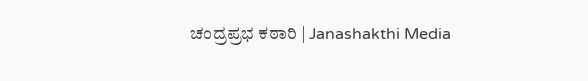ಚಂದ್ರಪ್ರಭ ಕಠಾರಿ | Janashakthi Media